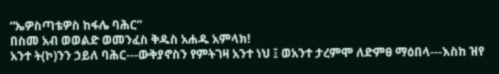“ኤዎስጣቴዎስ ከፋሌ ባሕር”
በስመ አብ ወወልድ ወመንፈስ ቅዱስ አሐዱ አምላክ!
አንተ ት(ኮ)ንን ኃይለ ባሕር---ውቅያኖስን የምትገዛ አንተ ነህ ፤ ወአንተ ታረምሞ ለድምፀ ማዕበላ---እስከ ዝየ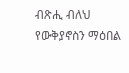ብጽሒ ብለህ
የውቅያኖስን ማዕበል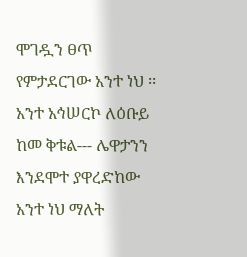ሞገዷን ፀጥ የምታደርገው አንተ ነህ ፡፡ አንተ አኅሠርኮ ለዕቡይ ከመ ቅቱል--- ሌዋታንን እንደሞተ ያዋረድከው አንተ ነህ ማለት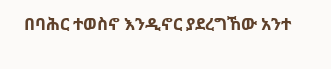በባሕር ተወስኖ እንዲኖር ያደረግኸው አንተ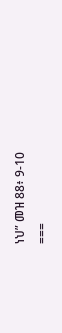ነህ” መዝ 88፥ 9-10
===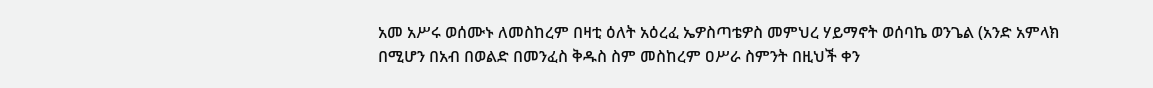አመ አሥሩ ወሰሙኑ ለመስከረም በዛቲ ዕለት አዕረፈ ኤዎስጣቴዎስ መምህረ ሃይማኖት ወሰባኬ ወንጌል (አንድ አምላክ በሚሆን በአብ በወልድ በመንፈስ ቅዱስ ስም መስከረም ዐሥራ ስምንት በዚህች ቀን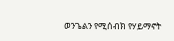ወንጌልን የሚሰብክ የሃይማኖት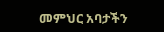መምህር አባታችን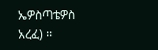ኤዎስጣቴዎስ አረፈ) ፡፡